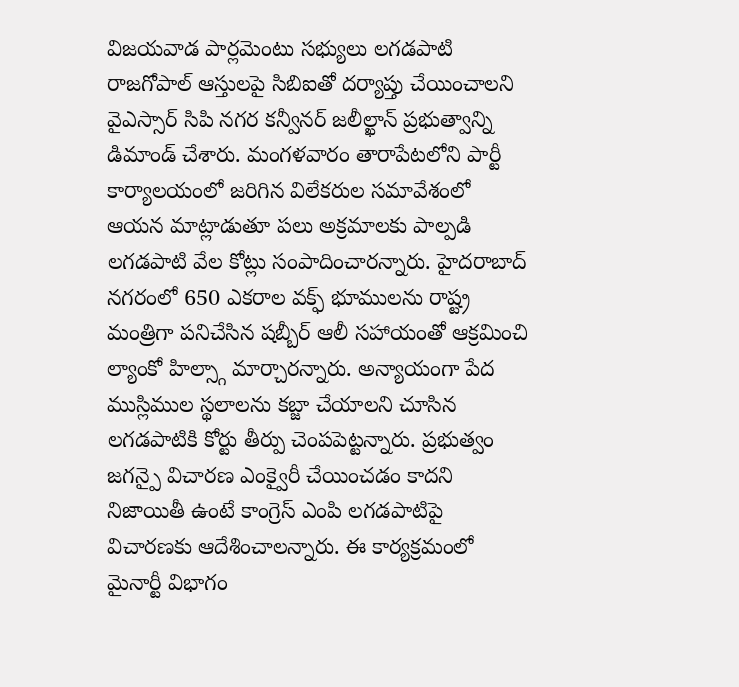విజయవాడ పార్లమెంటు సభ్యులు లగడపాటి రాజగోపాల్ ఆస్తులపై సిబిఐతో దర్యాప్తు చేయించాలని వైఎస్సార్ సిపి నగర కన్వీనర్ జలీల్ఖాన్ ప్రభుత్వాన్ని డిమాండ్ చేశారు. మంగళవారం తారాపేటలోని పార్టీ కార్యాలయంలో జరిగిన విలేకరుల సమావేశంలో ఆయన మాట్లాడుతూ పలు అక్రమాలకు పాల్పడి లగడపాటి వేల కోట్లు సంపాదించారన్నారు. హైదరాబాద్ నగరంలో 650 ఎకరాల వక్ఫ్ భూములను రాష్ట్ర మంత్రిగా పనిచేసిన షబ్బీర్ ఆలీ సహాయంతో ఆక్రమించి ల్యాంకో హిల్స్గా మార్చారన్నారు. అన్యాయంగా పేద ముస్లిముల స్థలాలను కబ్జా చేయాలని చూసిన లగడపాటికి కోర్టు తీర్పు చెంపపెట్టన్నారు. ప్రభుత్వం జగన్పై విచారణ ఎంక్వైరీ చేయించడం కాదని నిజాయితీ ఉంటే కాంగ్రెస్ ఎంపి లగడపాటిపై విచారణకు ఆదేశించాలన్నారు. ఈ కార్యక్రమంలో మైనార్టీ విభాగం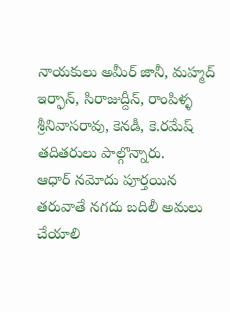నాయకులు అమీర్ జానీ, మహ్మద్ ఇర్ఫాన్, సిరాజుద్దీన్, రాంపిళ్ళ శ్రీనివాసరావు, కెనడీ, కె.రమేష్ తదితరులు పాల్గొన్నారు.
ఆధార్ నమోదు పూర్తయిన తరువాతే నగదు బదిలీ అమలు చేయాలి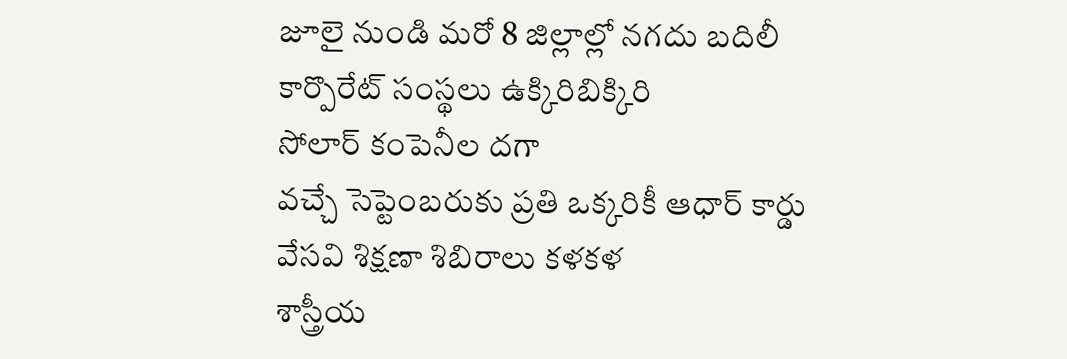జూలై నుండి మరో 8 జిల్లాల్లో నగదు బదిలీ
కార్పొరేట్ సంస్థలు ఉక్కిరిబిక్కిరి
సోలార్ కంపెనీల దగా
వచ్చే సెప్టెంబరుకు ప్రతి ఒక్కరికీ ఆధార్ కార్డు
వేసవి శిక్షణా శిబిరాలు కళకళ
శాస్త్రీయ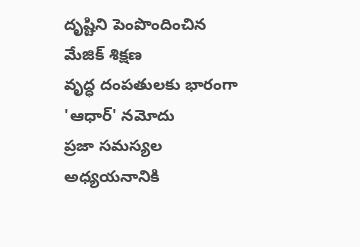దృష్టిని పెంపొందించిన మేజిక్ శిక్షణ
వృద్ధ దంపతులకు భారంగా 'ఆధార్' నమోదు
ప్రజా సమస్యల అధ్యయనానికి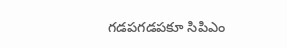గడపగడపకూ సిపిఎం